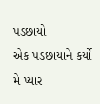પડછાયો
એક પડછાયાને કર્યો મે પ્યાર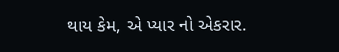થાય કેમ, એ પ્યાર નો એકરાર.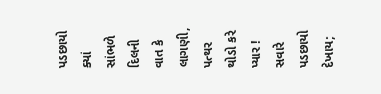પડછાયો ક્યાં સાંભળે દિલની વાત કે લાગણી, પત્થર થોડો કરે પ્યાર !
સવારે પડછાયો દેખાય;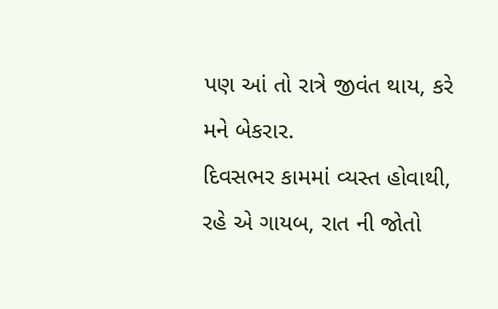પણ આં તો રાત્રે જીવંત થાય, કરે મને બેકરાર.
દિવસભર કામમાં વ્યસ્ત હોવાથી, રહે એ ગાયબ, રાત ની જોતો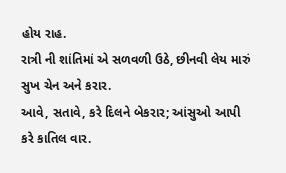હોય રાહ.
રાત્રી ની શાંતિમાં એ સળવળી ઉઠે, છીનવી લેય મારું સુખ ચેન અને કરાર.
આવે, સતાવે, કરે દિલને બેકરાર; આંસુઓ આપી કરે કાતિલ વાર.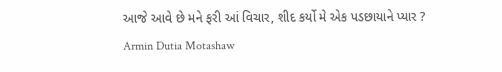આજે આવે છે મને ફરી આં વિચાર, શીદ કર્યો મે એક પડછાયાને પ્યાર ?
Armin Dutia Motashaw